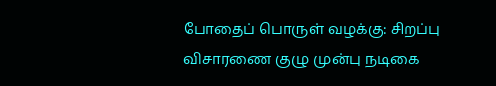போதைப் பொருள் வழக்கு: சிறப்பு விசாரணை குழு முன்பு நடிகை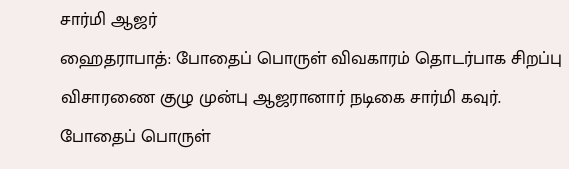சார்மி ஆஜர்
ஹைதராபாத்: போதைப் பொருள் விவகாரம் தொடர்பாக சிறப்பு விசாரணை குழு முன்பு ஆஜரானார் நடிகை சார்மி கவுர்.
போதைப் பொருள்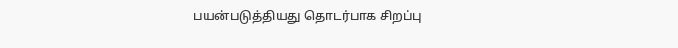பயன்படுத்தியது தொடர்பாக சிறப்பு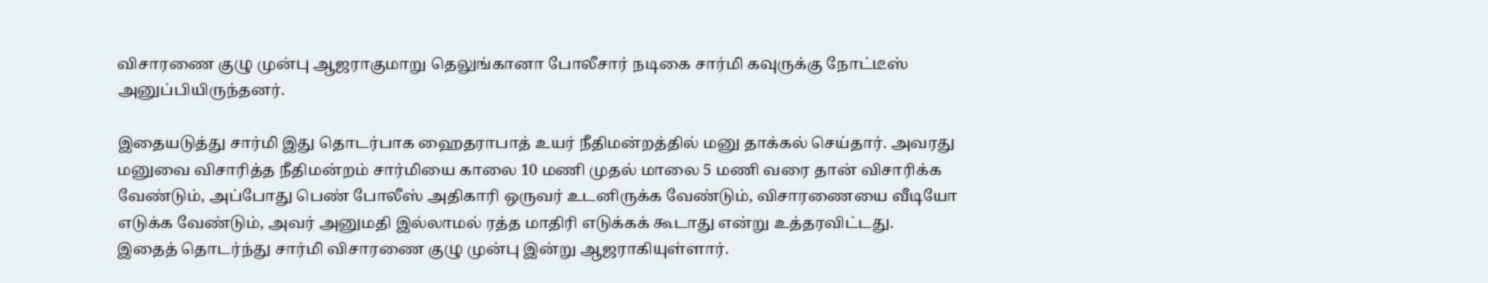விசாரணை குழு முன்பு ஆஜராகுமாறு தெலுங்கானா போலீசார் நடிகை சார்மி கவுருக்கு நோட்டீஸ் அனுப்பியிருந்தனர்.

இதையடுத்து சார்மி இது தொடர்பாக ஹைதராபாத் உயர் நீதிமன்றத்தில் மனு தாக்கல் செய்தார். அவரது மனுவை விசாரித்த நீதிமன்றம் சார்மியை காலை 10 மணி முதல் மாலை 5 மணி வரை தான் விசாரிக்க வேண்டும், அப்போது பெண் போலீஸ் அதிகாரி ஒருவர் உடனிருக்க வேண்டும், விசாரணையை வீடியோ எடுக்க வேண்டும், அவர் அனுமதி இல்லாமல் ரத்த மாதிரி எடுக்கக் கூடாது என்று உத்தரவிட்டது.
இதைத் தொடர்ந்து சார்மி விசாரணை குழு முன்பு இன்று ஆஜராகியுள்ளார்.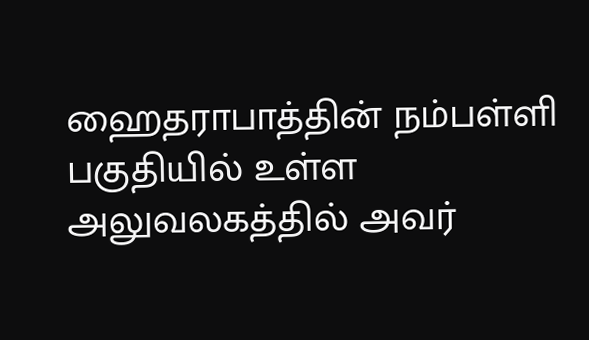ஹைதராபாத்தின் நம்பள்ளி பகுதியில் உள்ள அலுவலகத்தில் அவர்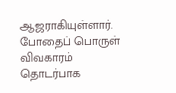ஆஜராகியுள்ளார்.
போதைப் பொருள் விவகாரம் தொடர்பாக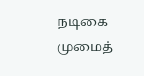நடிகை முமைத்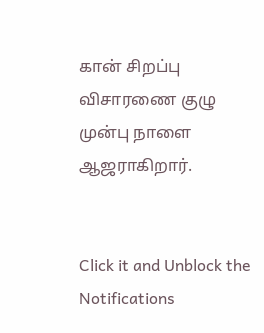கான் சிறப்பு விசாரணை குழு முன்பு நாளை ஆஜராகிறார்.


Click it and Unblock the Notifications